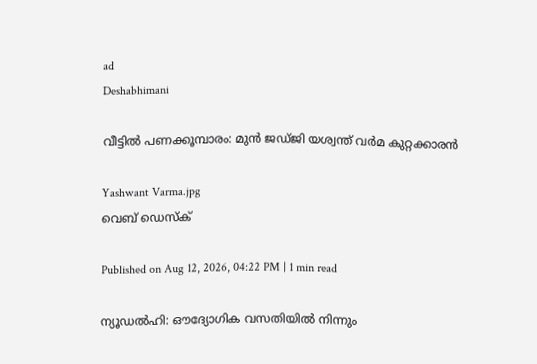ad
Deshabhimani

വീട്ടിൽ പണക്കൂമ്പാരം: മുൻ ജഡ്‌ജി യശ്വന്ത്‌ വർമ കുറ്റക്കാരൻ

Yashwant Varma.jpg
വെബ് ഡെസ്ക്

Published on Aug 12, 2026, 04:22 PM | 1 min read

ന്യൂഡൽഹി: ഔദ്യോഗിക വസതിയിൽ നിന്നും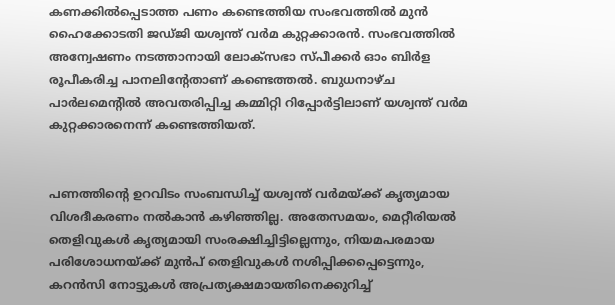കണക്കിൽപ്പെടാത്ത പണം കണ്ടെത്തിയ സംഭവത്തിൽ മുൻ ഹൈക്കോടതി ജഡ്‌ജി യശ്വന്ത്‌ വർമ കുറ്റക്കാരൻ. സംഭവത്തിൽ അന്വേഷണം നടത്താനായി ലോക്‌സഭാ സ്പീക്കർ ഓം ബിർള രൂപീകരിച്ച പാനലിന്റേതാണ് കണ്ടെത്തൽ. ബുധനാഴ്ച പാർലമെന്റിൽ അവതരിപ്പിച്ച കമ്മിറ്റി റിപ്പോർട്ടിലാണ് യശ്വന്ത് വർമ കുറ്റക്കാരനെന്ന് കണ്ടെത്തിയത്.


പണത്തിന്റെ ഉറവിടം സംബന്ധിച്ച് യശ്വന്ത് വർമയ്ക്ക് കൃത്യമായ വിശദീകരണം നൽകാൻ കഴിഞ്ഞില്ല. അതേസമയം, മെറ്റീരിയൽ തെളിവുകൾ കൃത്യമായി സംരക്ഷിച്ചിട്ടില്ലെന്നും, നിയമപരമായ പരിശോധനയ്ക്ക് മുൻപ് തെളിവുകൾ നശിപ്പിക്കപ്പെട്ടെന്നും, കറൻസി നോട്ടുകൾ അപ്രത്യക്ഷമായതിനെക്കുറിച്ച്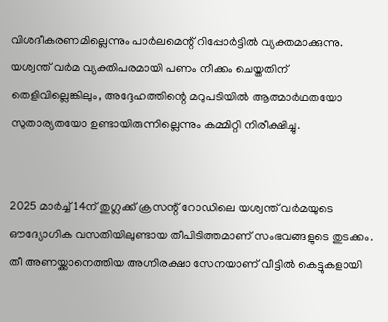വിശദീകരണമില്ലെന്നും പാർലമെന്റ് റിപ്പോർട്ടിൽ വ്യക്തമാക്കുന്നു. യശ്വന്ത് വർമ വ്യക്തിപരമായി പണം നീക്കം ചെയ്തതിന് തെളിവില്ലെങ്കിലും, അദ്ദേഹത്തിന്റെ മറുപടിയിൽ ആത്മാർഥതയോ സുതാര്യതയോ ഉണ്ടായിരുന്നില്ലെന്നും കമ്മിറ്റി നിരീക്ഷിച്ചു.


2025 മാർച്ച് 14ന് തുഗ്ലക്ക് ക്രസന്റ് റോഡിലെ യശ്വന്ത് വർമയുടെ ഔദ്യോഗിക വസതിയിലുണ്ടായ തീപിടിത്തമാണ് സംഭവങ്ങളുടെ തുടക്കം. തീ അണയ്ക്കാനെത്തിയ അഗ്നിരക്ഷാ സേനയാണ് വീട്ടിൽ കെട്ടുകളായി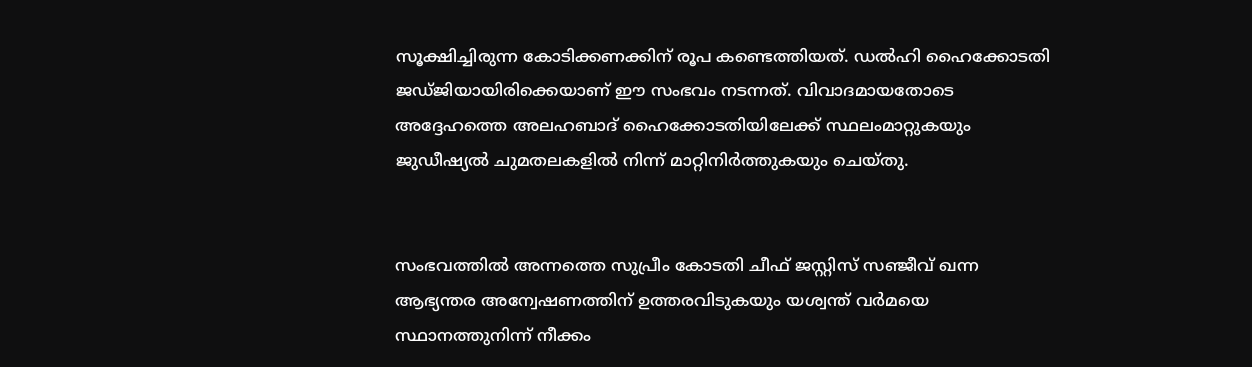സൂക്ഷിച്ചിരുന്ന കോടിക്കണക്കിന് രൂപ കണ്ടെത്തിയത്. ഡൽഹി ഹൈക്കോടതി ജഡ്ജിയായിരിക്കെയാണ് ഈ സംഭവം നടന്നത്. വിവാദമായതോടെ അദ്ദേഹത്തെ അലഹബാദ് ഹൈക്കോടതിയിലേക്ക് സ്ഥലംമാറ്റുകയും ജുഡീഷ്യൽ ചുമതലകളിൽ നിന്ന് മാറ്റിനിർത്തുകയും ചെയ്തു.


സംഭവത്തിൽ അന്നത്തെ സുപ്രീം കോടതി ചീഫ് ജസ്റ്റിസ് സഞ്ജീവ് ഖന്ന ആഭ്യന്തര അന്വേഷണത്തിന് ഉത്തരവിടുകയും യശ്വന്ത് വർമയെ സ്ഥാനത്തുനിന്ന് നീക്കം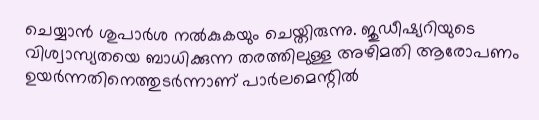ചെയ്യാൻ ശുപാർശ നൽകുകയും ചെയ്തിരുന്നു. ജുഡീഷ്യറിയുടെ വിശ്വാസ്യതയെ ബാധിക്കുന്ന തരത്തിലുള്ള അഴിമതി ആരോപണം ഉയർന്നതിനെത്തുടർന്നാണ് പാർലമെന്റിൽ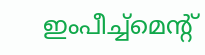ഇംപീച്ച്‌മെന്റ്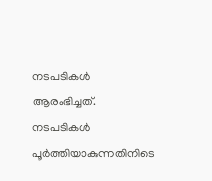നടപടികൾ ആരംഭിച്ചത്. നടപടികൾ പൂർത്തിയാകുന്നതിനിടെ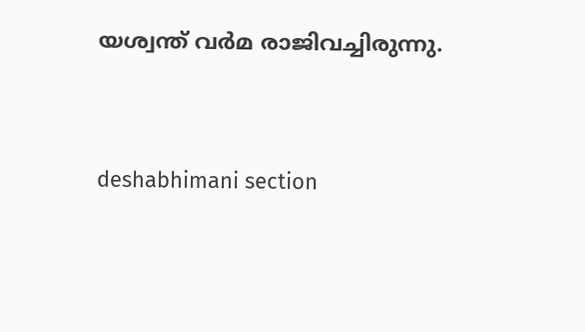യശ്വന്ത് വർമ രാജിവച്ചിരുന്നു.



deshabhimani section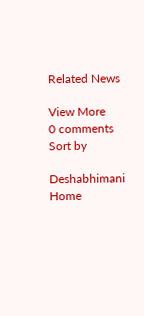Related News

View More
0 comments
Sort by

Deshabhimani
Home